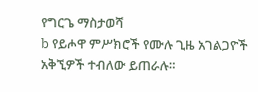የግርጌ ማስታወሻ
b የይሖዋ ምሥክሮች የሙሉ ጊዜ አገልጋዮች አቅኚዎች ተብለው ይጠራሉ።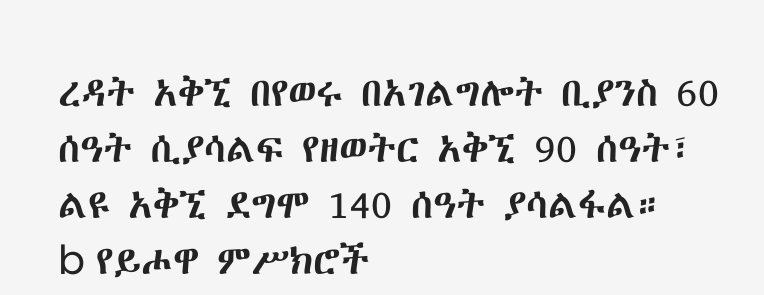ረዳት አቅኚ በየወሩ በአገልግሎት ቢያንስ 60 ሰዓት ሲያሳልፍ የዘወትር አቅኚ 90 ሰዓት፣ ልዩ አቅኚ ደግሞ 140 ሰዓት ያሳልፋል።
b የይሖዋ ምሥክሮች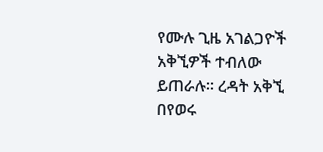የሙሉ ጊዜ አገልጋዮች አቅኚዎች ተብለው ይጠራሉ። ረዳት አቅኚ በየወሩ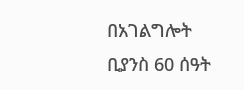በአገልግሎት ቢያንስ 60 ሰዓት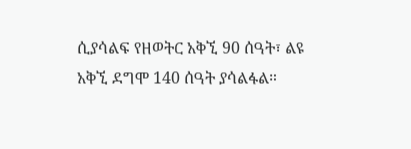ሲያሳልፍ የዘወትር አቅኚ 90 ሰዓት፣ ልዩ አቅኚ ደግሞ 140 ሰዓት ያሳልፋል።